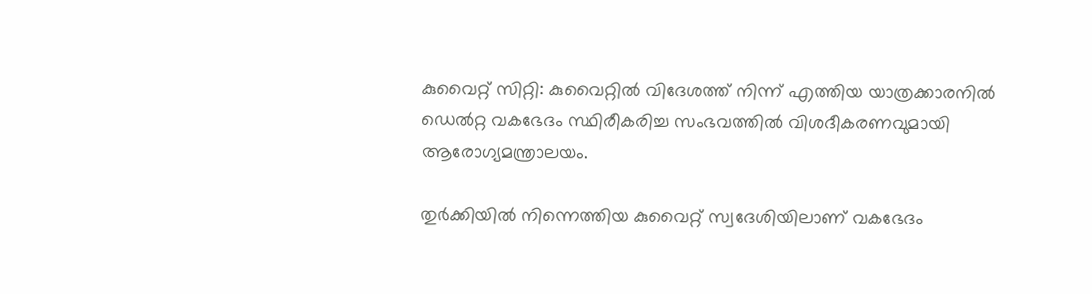കുവൈറ്റ് സിറ്റി: കുവൈറ്റില്‍ വിദേശത്ത് നിന്ന് എത്തിയ യാത്രക്കാരനില്‍ ഡെല്‍റ്റ വകഭേദം സ്ഥിരീകരിച്ച സംഭവത്തില്‍ വിശദീകരണവുമായി ആരോഗ്യമന്ത്രാലയം.

തുര്‍ക്കിയില്‍ നിന്നെത്തിയ കുവൈറ്റ് സ്വദേശിയിലാണ് വകഭേദം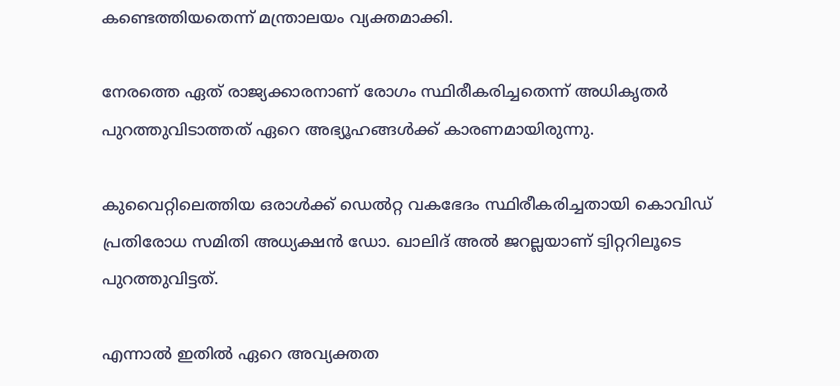കണ്ടെത്തിയതെന്ന് മന്ത്രാലയം വ്യക്തമാക്കി.

നേരത്തെ ഏത് രാജ്യക്കാരനാണ് രോഗം സ്ഥിരീകരിച്ചതെന്ന് അധികൃതര്‍ പുറത്തുവിടാത്തത് ഏറെ അഭ്യൂഹങ്ങള്‍ക്ക് കാരണമായിരുന്നു.

കുവൈറ്റിലെത്തിയ ഒരാള്‍ക്ക് ഡെല്‍റ്റ വകഭേദം സ്ഥിരീകരിച്ചതായി കൊവിഡ് പ്രതിരോധ സമിതി അധ്യക്ഷന്‍ ഡോ. ഖാലിദ് അല്‍ ജറല്ലയാണ് ട്വിറ്ററിലൂടെ പുറത്തുവിട്ടത്.

എന്നാല്‍ ഇതില്‍ ഏറെ അവ്യക്തത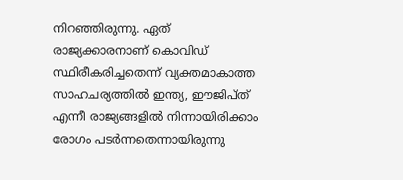നിറഞ്ഞിരുന്നു. ഏത് രാജ്യക്കാരനാണ് കൊവിഡ് സ്ഥിരീകരിച്ചതെന്ന് വ്യക്തമാകാത്ത സാഹചര്യത്തില്‍ ഇന്ത്യ, ഈജിപ്ത് എന്നീ രാജ്യങ്ങളില്‍ നിന്നായിരിക്കാം രോഗം പടര്‍ന്നതെന്നായിരുന്നു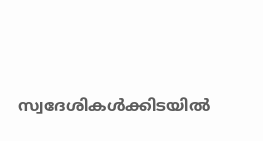സ്വദേശികള്‍ക്കിടയില്‍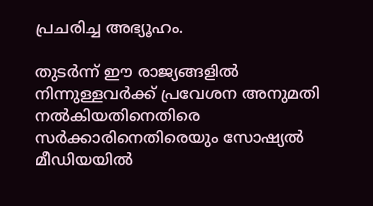പ്രചരിച്ച അഭ്യൂഹം.

തുടര്‍ന്ന് ഈ രാജ്യങ്ങളില്‍ നിന്നുള്ളവര്‍ക്ക് പ്രവേശന അനുമതി നല്‍കിയതിനെതിരെ സര്‍ക്കാരിനെതിരെയും സോഷ്യല്‍ മീഡിയയില്‍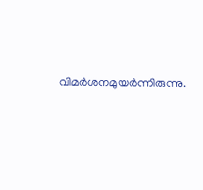വിമര്‍ശനമുയര്‍ന്നിരുന്നു.